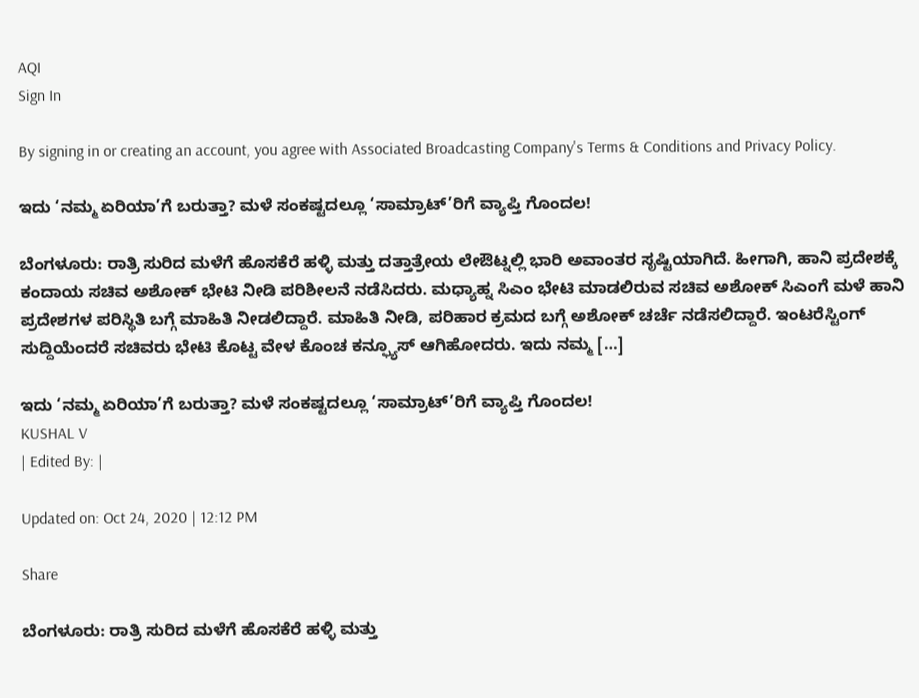AQI
Sign In

By signing in or creating an account, you agree with Associated Broadcasting Company's Terms & Conditions and Privacy Policy.

ಇದು ‘ನಮ್ಮ ಏರಿಯಾ’ಗೆ ಬರುತ್ತಾ? ಮಳೆ ಸಂಕಷ್ಟದಲ್ಲೂ ‘ಸಾಮ್ರಾಟ್’ರಿಗೆ ವ್ಯಾಪ್ತಿ ಗೊಂದಲ!

ಬೆಂಗಳೂರು: ರಾತ್ರಿ ಸುರಿದ ಮಳೆಗೆ ಹೊಸಕೆರೆ ಹಳ್ಳಿ ಮತ್ತು ದತ್ತಾತ್ರೇಯ ಲೇಔಟ್ನಲ್ಲಿ ಭಾರಿ ಅವಾಂತರ ಸೃಷ್ಟಿಯಾಗಿದೆ. ಹೀಗಾಗಿ, ಹಾನಿ ಪ್ರದೇಶಕ್ಕೆ ಕಂದಾಯ ಸಚಿವ ಅಶೋಕ್ ಭೇಟಿ ನೀಡಿ ಪರಿಶೀಲನೆ ನಡೆಸಿದರು. ಮಧ್ಯಾಹ್ನ ಸಿಎಂ ಭೇಟಿ ಮಾಡಲಿರುವ ಸಚಿವ ಅಶೋಕ್ ಸಿಎಂಗೆ ಮಳೆ ಹಾನಿ ಪ್ರದೇಶಗಳ ಪರಿಸ್ಥಿತಿ ಬಗ್ಗೆ ಮಾಹಿತಿ ನೀಡಲಿದ್ದಾರೆ. ಮಾಹಿತಿ ನೀಡಿ, ಪರಿಹಾರ ಕ್ರಮದ ಬಗ್ಗೆ ಅಶೋಕ್ ಚರ್ಚೆ ನಡೆಸಲಿದ್ದಾರೆ. ಇಂಟರೆಸ್ಟಿಂಗ್ ಸುದ್ದಿಯೆಂದರೆ ಸಚಿವರು ಭೇಟಿ ಕೊಟ್ಟ ವೇಳ ಕೊಂಚ ಕನ್ಫ್ಯೂಸ್ ಆಗಿಹೋದರು. ಇದು ನಮ್ಮ […]

ಇದು ‘ನಮ್ಮ ಏರಿಯಾ’ಗೆ ಬರುತ್ತಾ? ಮಳೆ ಸಂಕಷ್ಟದಲ್ಲೂ ‘ಸಾಮ್ರಾಟ್’ರಿಗೆ ವ್ಯಾಪ್ತಿ ಗೊಂದಲ!
KUSHAL V
| Edited By: |

Updated on: Oct 24, 2020 | 12:12 PM

Share

ಬೆಂಗಳೂರು: ರಾತ್ರಿ ಸುರಿದ ಮಳೆಗೆ ಹೊಸಕೆರೆ ಹಳ್ಳಿ ಮತ್ತು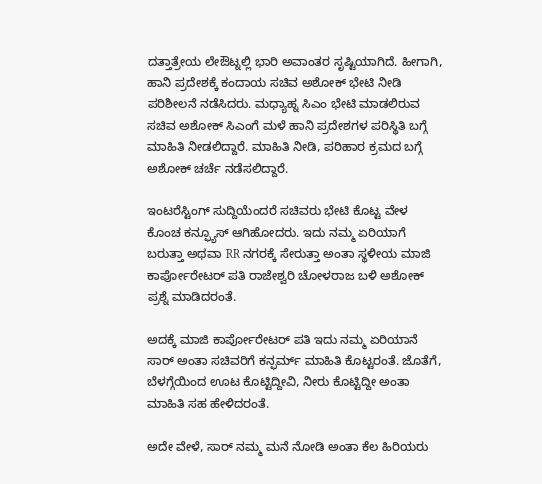ದತ್ತಾತ್ರೇಯ ಲೇಔಟ್ನಲ್ಲಿ ಭಾರಿ ಅವಾಂತರ ಸೃಷ್ಟಿಯಾಗಿದೆ. ಹೀಗಾಗಿ, ಹಾನಿ ಪ್ರದೇಶಕ್ಕೆ ಕಂದಾಯ ಸಚಿವ ಅಶೋಕ್ ಭೇಟಿ ನೀಡಿ ಪರಿಶೀಲನೆ ನಡೆಸಿದರು. ಮಧ್ಯಾಹ್ನ ಸಿಎಂ ಭೇಟಿ ಮಾಡಲಿರುವ ಸಚಿವ ಅಶೋಕ್ ಸಿಎಂಗೆ ಮಳೆ ಹಾನಿ ಪ್ರದೇಶಗಳ ಪರಿಸ್ಥಿತಿ ಬಗ್ಗೆ ಮಾಹಿತಿ ನೀಡಲಿದ್ದಾರೆ. ಮಾಹಿತಿ ನೀಡಿ, ಪರಿಹಾರ ಕ್ರಮದ ಬಗ್ಗೆ ಅಶೋಕ್ ಚರ್ಚೆ ನಡೆಸಲಿದ್ದಾರೆ.

ಇಂಟರೆಸ್ಟಿಂಗ್ ಸುದ್ದಿಯೆಂದರೆ ಸಚಿವರು ಭೇಟಿ ಕೊಟ್ಟ ವೇಳ ಕೊಂಚ ಕನ್ಫ್ಯೂಸ್ ಆಗಿಹೋದರು. ಇದು ನಮ್ಮ ಏರಿಯಾಗೆ ಬರುತ್ತಾ ಅಥವಾ RR ನಗರಕ್ಕೆ ಸೇರುತ್ತಾ ಅಂತಾ ಸ್ಥಳೀಯ ಮಾಜಿ ಕಾರ್ಪೋರೇಟರ್ ಪತಿ ರಾಜೇಶ್ವರಿ ಚೋಳರಾಜ ಬಳಿ ಅಶೋಕ್ ಪ್ರಶ್ನೆ ಮಾಡಿದರಂತೆ.

ಅದಕ್ಕೆ ಮಾಜಿ ಕಾರ್ಪೋರೇಟರ್ ಪತಿ ಇದು ನಮ್ಮ ಏರಿಯಾನೆ ಸಾರ್ ಅಂತಾ ಸಚಿವರಿಗೆ ಕನ್ಫರ್ಮ್ ಮಾಹಿತಿ ಕೊಟ್ಟರಂತೆ. ಜೊತೆಗೆ, ಬೆಳಗ್ಗೆಯಿಂದ ಊಟ ಕೊಟ್ಟಿದ್ದೀವಿ, ನೀರು ಕೊಟ್ಟಿದ್ದೀ ಅಂತಾ ಮಾಹಿತಿ ಸಹ ಹೇಳಿದರಂತೆ.

ಅದೇ ವೇಳೆ, ಸಾರ್ ನಮ್ಮ ಮನೆ ನೋಡಿ ಅಂತಾ ಕೆಲ ಹಿರಿಯರು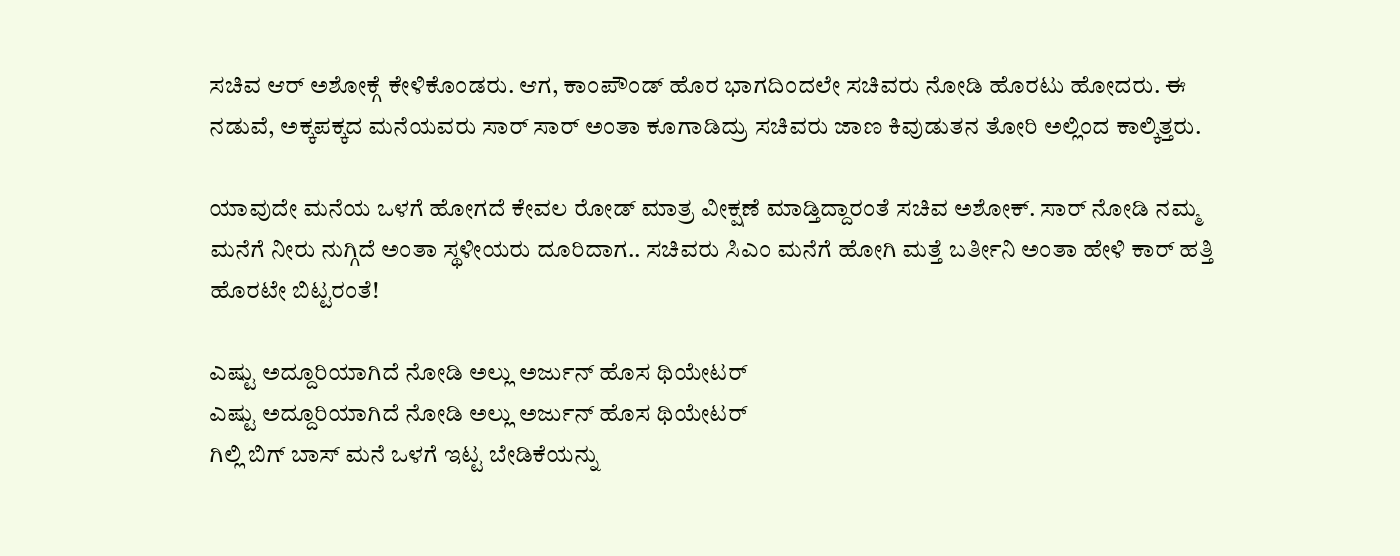ಸಚಿವ ಆರ್ ಅಶೋಕ್ಗೆ ಕೇಳಿಕೊಂಡರು. ಆಗ, ಕಾಂಪೌಂಡ್ ಹೊರ ಭಾಗದಿಂದಲೇ ಸಚಿವರು ನೋಡಿ ಹೊರಟು ಹೋದರು. ಈ ನಡುವೆ, ಅಕ್ಕಪಕ್ಕದ ಮನೆಯವರು ಸಾರ್ ಸಾರ್ ಅಂತಾ ಕೂಗಾಡಿದ್ರು ಸಚಿವರು ಜಾಣ ಕಿವುಡುತನ ತೋರಿ ಅಲ್ಲಿಂದ ಕಾಲ್ಕಿತ್ತರು.

ಯಾವುದೇ ಮನೆಯ ಒಳಗೆ ಹೋಗದೆ ಕೇವಲ ರೋಡ್ ಮಾತ್ರ ವೀಕ್ಷಣೆ ಮಾಡ್ತಿದ್ದಾರಂತೆ ಸಚಿವ ಅಶೋಕ್. ಸಾರ್ ನೋಡಿ ನಮ್ಮ ಮನೆಗೆ ನೀರು ನುಗ್ಗಿದೆ ಅಂತಾ ಸ್ಥಳೀಯರು ದೂರಿದಾಗ.. ಸಚಿವರು ಸಿಎಂ ಮನೆಗೆ ಹೋಗಿ ಮತ್ತೆ ಬರ್ತೀನಿ ಅಂತಾ ಹೇಳಿ ಕಾರ್ ಹತ್ತಿ ಹೊರಟೇ ಬಿಟ್ಟರಂತೆ!

ಎಷ್ಟು ಅದ್ದೂರಿಯಾಗಿದೆ ನೋಡಿ ಅಲ್ಲು ಅರ್ಜುನ್ ಹೊಸ ಥಿಯೇಟರ್
ಎಷ್ಟು ಅದ್ದೂರಿಯಾಗಿದೆ ನೋಡಿ ಅಲ್ಲು ಅರ್ಜುನ್ ಹೊಸ ಥಿಯೇಟರ್
ಗಿಲ್ಲಿ ಬಿಗ್ ಬಾಸ್ ಮನೆ ಒಳಗೆ ಇಟ್ಟ ಬೇಡಿಕೆಯನ್ನು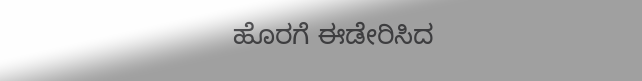ಹೊರಗೆ ಈಡೇರಿಸಿದ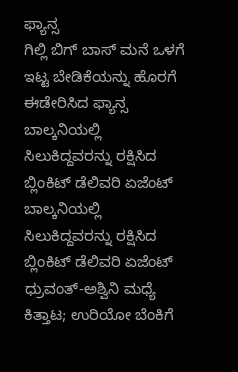ಫ್ಯಾನ್ಸ
ಗಿಲ್ಲಿ ಬಿಗ್ ಬಾಸ್ ಮನೆ ಒಳಗೆ ಇಟ್ಟ ಬೇಡಿಕೆಯನ್ನು ಹೊರಗೆ ಈಡೇರಿಸಿದ ಫ್ಯಾನ್ಸ
ಬಾಲ್ಕನಿಯಲ್ಲಿ ಸಿಲುಕಿದ್ದವರನ್ನು ರಕ್ಷಿಸಿದ ಬ್ಲಿಂಕಿಟ್ ಡೆಲಿವರಿ ಏಜೆಂಟ್
ಬಾಲ್ಕನಿಯಲ್ಲಿ ಸಿಲುಕಿದ್ದವರನ್ನು ರಕ್ಷಿಸಿದ ಬ್ಲಿಂಕಿಟ್ ಡೆಲಿವರಿ ಏಜೆಂಟ್
ಧ್ರುವಂತ್-ಅಶ್ವಿನಿ ಮಧ್ಯೆ ಕಿತ್ತಾಟ; ಉರಿಯೋ ಬೆಂಕಿಗೆ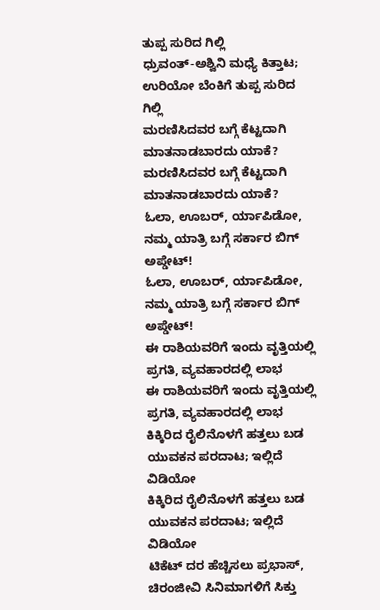ತುಪ್ಪ ಸುರಿದ ಗಿಲ್ಲಿ
ಧ್ರುವಂತ್-ಅಶ್ವಿನಿ ಮಧ್ಯೆ ಕಿತ್ತಾಟ; ಉರಿಯೋ ಬೆಂಕಿಗೆ ತುಪ್ಪ ಸುರಿದ ಗಿಲ್ಲಿ
ಮರಣಿಸಿದವರ ಬಗ್ಗೆ ಕೆಟ್ಟದಾಗಿ ಮಾತನಾಡಬಾರದು ಯಾಕೆ?
ಮರಣಿಸಿದವರ ಬಗ್ಗೆ ಕೆಟ್ಟದಾಗಿ ಮಾತನಾಡಬಾರದು ಯಾಕೆ?
ಓಲಾ, ಊಬರ್, ರ್ಯಾಪಿಡೋ, ನಮ್ಮ ಯಾತ್ರಿ ಬಗ್ಗೆ ಸರ್ಕಾರ ಬಿಗ್ ಅಪ್ಡೇಟ್!
ಓಲಾ, ಊಬರ್, ರ್ಯಾಪಿಡೋ, ನಮ್ಮ ಯಾತ್ರಿ ಬಗ್ಗೆ ಸರ್ಕಾರ ಬಿಗ್ ಅಪ್ಡೇಟ್!
ಈ ರಾಶಿಯವರಿಗೆ ಇಂದು ವೃತ್ತಿಯಲ್ಲಿ ಪ್ರಗತಿ, ವ್ಯವಹಾರದಲ್ಲಿ ಲಾಭ
ಈ ರಾಶಿಯವರಿಗೆ ಇಂದು ವೃತ್ತಿಯಲ್ಲಿ ಪ್ರಗತಿ, ವ್ಯವಹಾರದಲ್ಲಿ ಲಾಭ
ಕಿಕ್ಕಿರಿದ ರೈಲಿನೊಳಗೆ ಹತ್ತಲು ಬಡ ಯುವಕನ ಪರದಾಟ; ಇಲ್ಲಿದೆ ವಿಡಿಯೋ
ಕಿಕ್ಕಿರಿದ ರೈಲಿನೊಳಗೆ ಹತ್ತಲು ಬಡ ಯುವಕನ ಪರದಾಟ; ಇಲ್ಲಿದೆ ವಿಡಿಯೋ
ಟಿಕೆಟ್ ದರ ಹೆಚ್ಚಿಸಲು ಪ್ರಭಾಸ್, ಚಿರಂಜೀವಿ ಸಿನಿಮಾಗಳಿಗೆ ಸಿಕ್ತು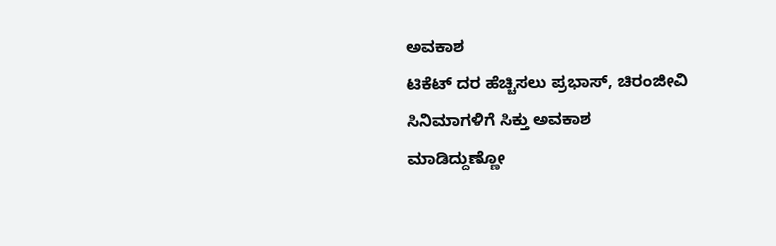ಅವಕಾಶ
ಟಿಕೆಟ್ ದರ ಹೆಚ್ಚಿಸಲು ಪ್ರಭಾಸ್, ಚಿರಂಜೀವಿ ಸಿನಿಮಾಗಳಿಗೆ ಸಿಕ್ತು ಅವಕಾಶ
ಮಾಡಿದ್ದುಣ್ಣೋ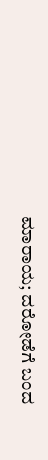ಮಾರಾಯ; ದರೋಡೆಗೆ ಬಂದ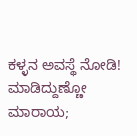ಕಳ್ಳನ ಅವಸ್ಥೆ ನೋಡಿ!
ಮಾಡಿದ್ದುಣ್ಣೋ ಮಾರಾಯ;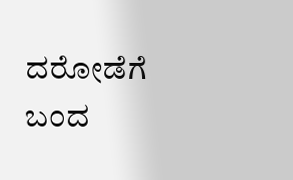ದರೋಡೆಗೆ ಬಂದ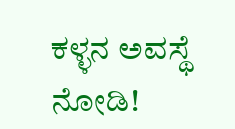ಕಳ್ಳನ ಅವಸ್ಥೆ ನೋಡಿ!